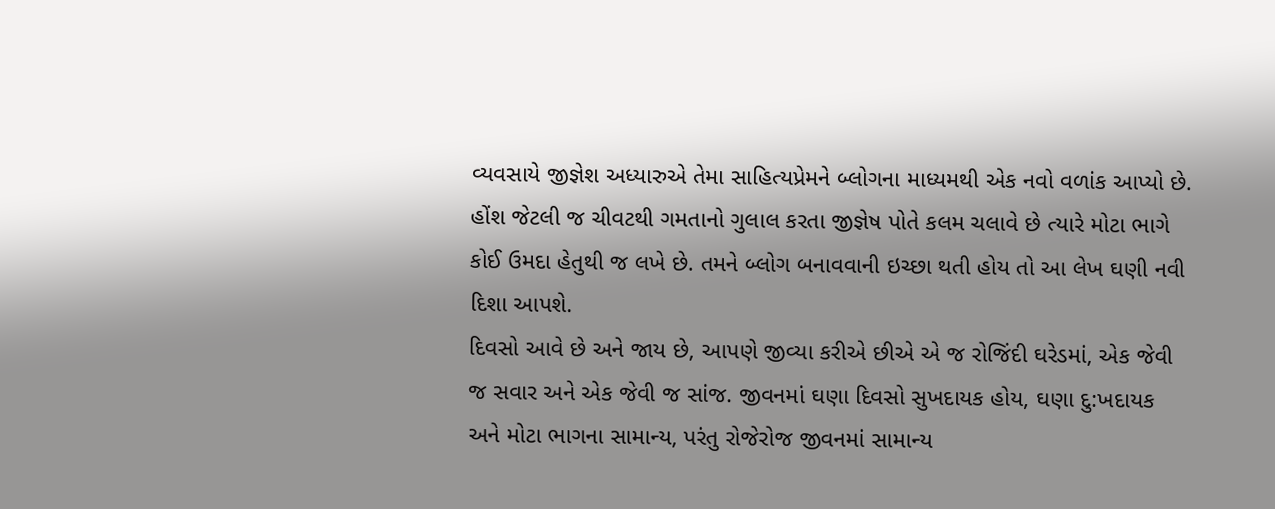વ્યવસાયે જીજ્ઞેશ અધ્યારુએ તેમા સાહિત્યપ્રેમને બ્લોગના માધ્યમથી એક નવો વળાંક આપ્યો છે. હોંશ જેટલી જ ચીવટથી ગમતાનો ગુલાલ કરતા જીજ્ઞેષ પોતે કલમ ચલાવે છે ત્યારે મોટા ભાગે કોઈ ઉમદા હેતુથી જ લખે છે. તમને બ્લોગ બનાવવાની ઇચ્છા થતી હોય તો આ લેખ ઘણી નવી દિશા આપશે.
દિવસો આવે છે અને જાય છે, આપણે જીવ્યા કરીએ છીએ એ જ રોજિંદી ઘરેડમાં, એક જેવી જ સવાર અને એક જેવી જ સાંજ. જીવનમાં ઘણા દિવસો સુખદાયક હોય, ઘણા દુ:ખદાયક અને મોટા ભાગના સામાન્ય, પરંતુ રોજેરોજ જીવનમાં સામાન્ય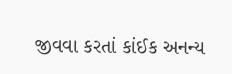જીવવા કરતાં કાંઈક અનન્ય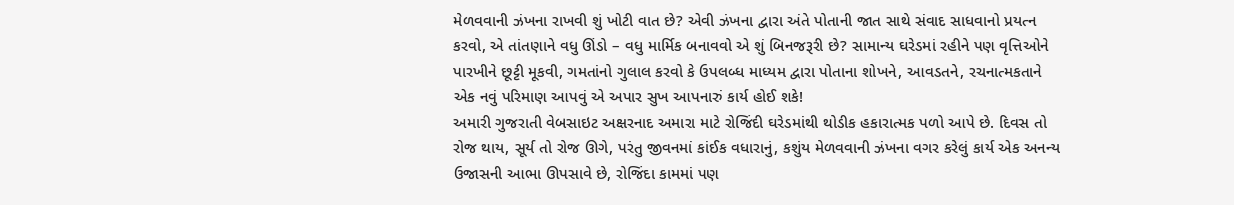મેળવવાની ઝંખના રાખવી શું ખોટી વાત છે? એવી ઝંખના દ્વારા અંતે પોતાની જાત સાથે સંવાદ સાધવાનો પ્રયત્ન કરવો, એ તાંતણાને વધુ ઊંડો – વધુ માર્મિક બનાવવો એ શું બિનજરૂરી છે? સામાન્ય ઘરેડમાં રહીને પણ વૃત્તિઓને પારખીને છૂટ્ટી મૂકવી, ગમતાંનો ગુલાલ કરવો કે ઉપલબ્ધ માધ્યમ દ્વારા પોતાના શોખને, આવડતને, રચનાત્મકતાને એક નવું પરિમાણ આપવું એ અપાર સુખ આપનારું કાર્ય હોઈ શકે!
અમારી ગુજરાતી વેબસાઇટ અક્ષરનાદ અમારા માટે રોજિંદી ઘરેડમાંથી થોડીક હકારાત્મક પળો આપે છે. દિવસ તો રોજ થાય, સૂર્ય તો રોજ ઊગે, પરંતુ જીવનમાં કાંઈક વધારાનું, કશુંય મેળવવાની ઝંખના વગર કરેલું કાર્ય એક અનન્ય ઉજાસની આભા ઊપસાવે છે, રોજિંદા કામમાં પણ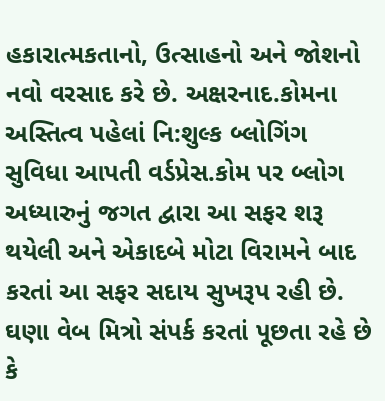હકારાત્મકતાનો, ઉત્સાહનો અને જોશનો નવો વરસાદ કરે છે. અક્ષરનાદ.કોમના અસ્તિત્વ પહેલાં નિ:શુલ્ક બ્લોગિંગ સુવિધા આપતી વર્ડપ્રેસ.કોમ પર બ્લોગ અધ્યારુનું જગત દ્વારા આ સફર શરૂ થયેલી અને એકાદબે મોટા વિરામને બાદ કરતાં આ સફર સદાય સુખરૂપ રહી છે.
ઘણા વેબ મિત્રો સંપર્ક કરતાં પૂછતા રહે છે કે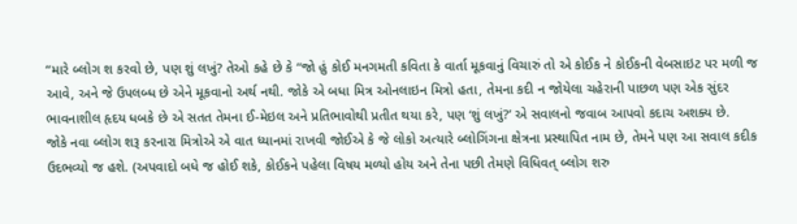“મારે બ્લોગ શ કરવો છે, પણ શું લખું? તેઓ કહે છે કે “જો હું કોઈ મનગમતી કવિતા કે વાર્તા મૂકવાનું વિચારું તો એ કોઈક ને કોઈકની વેબસાઇટ પર મળી જ આવે, અને જે ઉપલબ્ધ છે એને મૂકવાનો અર્થ નથી. જોકે એ બધા મિત્ર ઓનલાઇન મિત્રો હતા, તેમના કદી ન જોયેલા ચહેરાની પાછળ પણ એક સુંદર ભાવનાશીલ હૃદય ધબકે છે એ સતત તેમના ઈ-મેઇલ અને પ્રતિભાવોથી પ્રતીત થયા કરે, પણ ‘શું લખું?’ એ સવાલનો જવાબ આપવો કદાચ અશક્ય છે.
જોકે નવા બ્લોગ શરૂ કરનારા મિત્રોએ એ વાત ધ્યાનમાં રાખવી જોઈએ કે જે લોકો અત્યારે બ્લોગિંગના ક્ષેત્રના પ્રસ્થાપિત નામ છે, તેમને પણ આ સવાલ કદીક ઉદભવ્યો જ હશે. (અપવાદો બધે જ હોઈ શકે, કોઈકને પહેલા વિષય મળ્યો હોય અને તેના પછી તેમણે વિધિવત્ બ્લોગ શરુ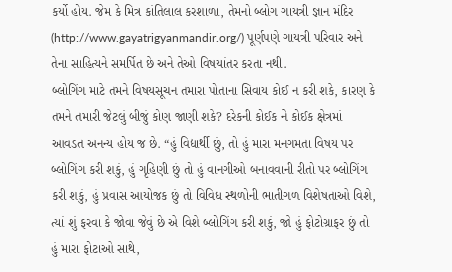કર્યો હોય. જેમ કે મિત્ર કાંતિલાલ કરશાળા, તેમનો બ્લોગ ગાયત્રી જ્ઞાન મંદિર (http://www.gayatrigyanmandir.org/) પૂર્ણપણે ગાયત્રી પરિવાર અને તેના સાહિત્યને સમર્પિત છે અને તેઓ વિષયાંતર કરતા નથી.
બ્લોગિંગ માટે તમને વિષયસૂચન તમારા પોતાના સિવાય કોઈ ન કરી શકે, કારણ કે તમને તમારી જેટલું બીજું કોણ જાણી શકે? દરેકની કોઈક ને કોઈક ક્ષેત્રમાં આવડત અનન્ય હોય જ છે. “હું વિદ્યાર્થી છું, તો હું મારા મનગમતા વિષય પર બ્લોગિંગ કરી શકું, હું ગૃહિણી છું તો હું વાનગીઓ બનાવવાની રીતો પર બ્લોગિંગ કરી શકું, હું પ્રવાસ આયોજક છું તો વિવિધ સ્થળોની ભાતીગળ વિશેષતાઓ વિશે, ત્યાં શું ફરવા કે જોવા જેવું છે એ વિશે બ્લોગિંગ કરી શકું, જો હું ફોટોગ્રાફર છું તો હું મારા ફોટાઓ સાથે,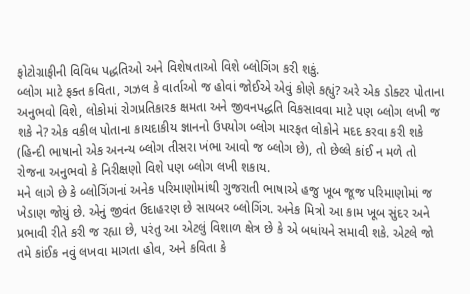ફોટોગ્રાફીની વિવિધ પદ્ધતિઓ અને વિશેષતાઓ વિશે બ્લોગિંગ કરી શકું.
બ્લોગ માટે ફક્ત કવિતા, ગઝલ કે વાર્તાઓ જ હોવાં જોઈએ એવું કોણે કહ્યું? અરે એક ડોક્ટર પોતાના અનુભવો વિશે, લોકોમાં રોગપ્રતિકારક ક્ષમતા અને જીવનપદ્ધતિ વિકસાવવા માટે પણ બ્લોગ લખી જ શકે ને? એક વકીલ પોતાના કાયદાકીય જ્ઞાનનો ઉપયોગ બ્લોગ મારફત લોકોને મદદ કરવા કરી શકે (હિન્દી ભાષાનો એક અનન્ય બ્લોગ તીસરા ખંભા આવો જ બ્લોગ છે), તો છેલ્લે કાંઈ ન મળે તો રોજના અનુભવો કે નિરીક્ષણો વિશે પણ બ્લોગ લખી શકાય.
મને લાગે છે કે બ્લોગિંગનાં અનેક પરિમાણોમાંથી ગુજરાતી ભાષાએ હજુ ખૂબ જૂજ પરિમાણોમાં જ ખેડાણ જોયું છે. એનું જીવંત ઉદાહરણ છે સાયબર બ્લોગિંગ. અનેક મિત્રો આ કામ ખૂબ સુંદર અને પ્રભાવી રીતે કરી જ રહ્યા છે, પરંતુ આ એટલું વિશાળ ક્ષેત્ર છે કે એ બધાંયને સમાવી શકે. એટલે જો તમે કાંઈક નવું લખવા માગતા હોવ, અને કવિતા કે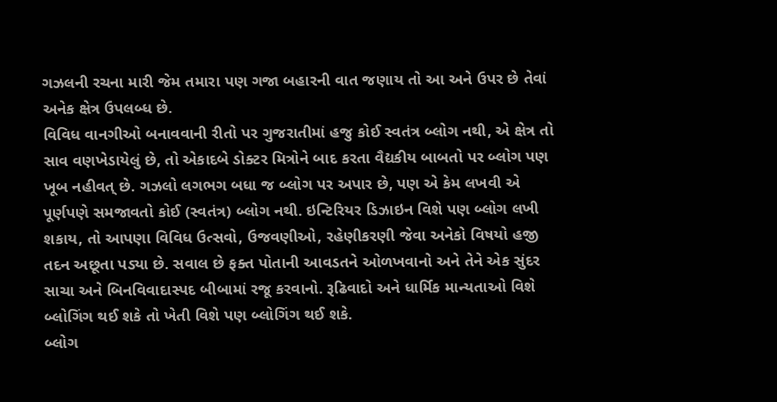ગઝલની રચના મારી જેમ તમારા પણ ગજા બહારની વાત જણાય તો આ અને ઉપર છે તેવાં અનેક ક્ષેત્ર ઉપલબ્ધ છે.
વિવિધ વાનગીઓ બનાવવાની રીતો પર ગુજરાતીમાં હજુ કોઈ સ્વતંત્ર બ્લોગ નથી, એ ક્ષેત્ર તો સાવ વણખેડાયેલું છે, તો એકાદબે ડોક્ટર મિત્રોને બાદ કરતા વૈદ્યકીય બાબતો પર બ્લોગ પણ ખૂબ નહીવત્ છે. ગઝલો લગભગ બધા જ બ્લોગ પર અપાર છે, પણ એ કેમ લખવી એ પૂર્ણપણે સમજાવતો કોઈ (સ્વતંત્ર) બ્લોગ નથી. ઇન્ટિરિયર ડિઝાઇન વિશે પણ બ્લોગ લખી શકાય, તો આપણા વિવિધ ઉત્સવો, ઉજવણીઓ, રહેણીકરણી જેવા અનેકો વિષયો હજી તદન અછૂતા પડ્યા છે. સવાલ છે ફક્ત પોતાની આવડતને ઓળખવાનો અને તેને એક સુંદર સાચા અને બિનવિવાદાસ્પદ બીબામાં રજૂ કરવાનો. રૂઢિવાદો અને ધાર્મિક માન્યતાઓ વિશે બ્લોગિંગ થઈ શકે તો ખેતી વિશે પણ બ્લોગિંગ થઈ શકે.
બ્લોગ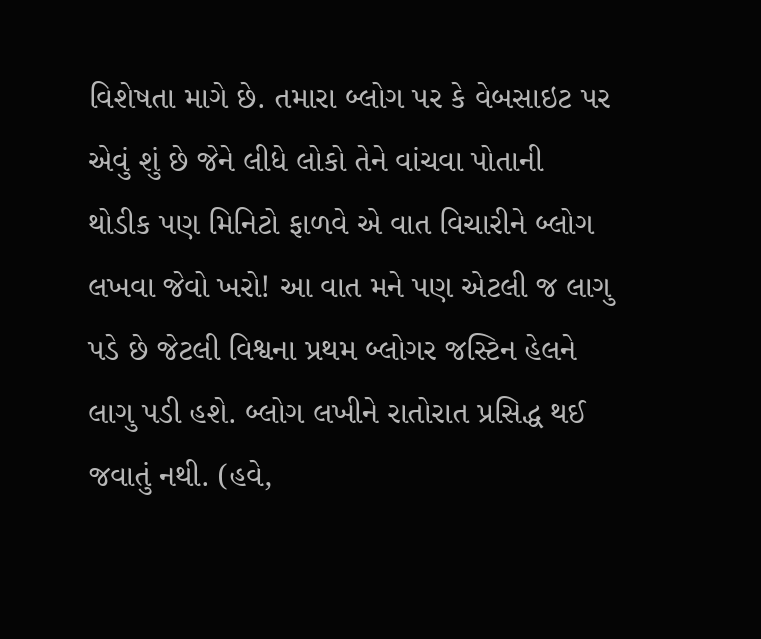વિશેષતા માગે છે. તમારા બ્લોગ પર કે વેબસાઇટ પર એવું શું છે જેને લીધે લોકો તેને વાંચવા પોતાની થોડીક પણ મિનિટો ફાળવે એ વાત વિચારીને બ્લોગ લખવા જેવો ખરો! આ વાત મને પણ એટલી જ લાગુ પડે છે જેટલી વિશ્વના પ્રથમ બ્લોગર જસ્ટિન હેલને લાગુ પડી હશે. બ્લોગ લખીને રાતોરાત પ્રસિદ્ધ થઈ જવાતું નથી. (હવે,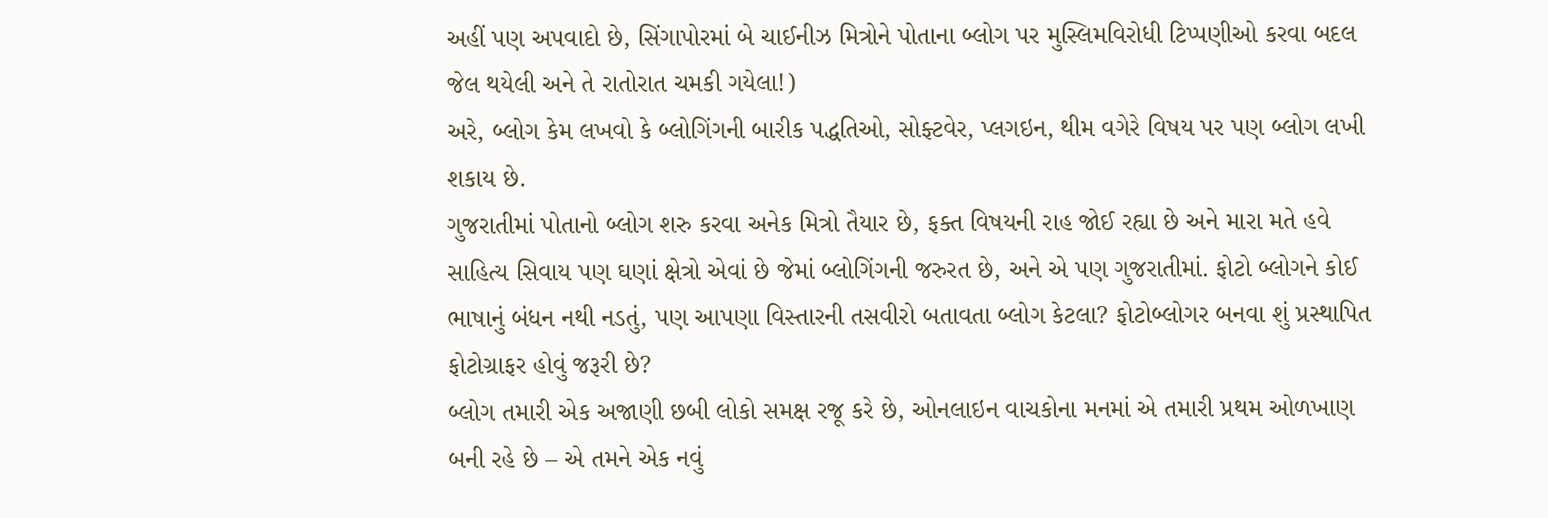અહીં પણ અપવાદો છે, સિંગાપોરમાં બે ચાઈનીઝ મિત્રોને પોતાના બ્લોગ પર મુસ્લિમવિરોધી ટિપ્પણીઓ કરવા બદલ જેલ થયેલી અને તે રાતોરાત ચમકી ગયેલા!)
અરે, બ્લોગ કેમ લખવો કે બ્લોગિંગની બારીક પદ્ધતિઓ, સોફ્ટવેર, પ્લગઇન, થીમ વગેરે વિષય પર પણ બ્લોગ લખી શકાય છે.
ગુજરાતીમાં પોતાનો બ્લોગ શરુ કરવા અનેક મિત્રો તૈયાર છે, ફક્ત વિષયની રાહ જોઈ રહ્યા છે અને મારા મતે હવે સાહિત્ય સિવાય પણ ઘણાં ક્ષેત્રો એવાં છે જેમાં બ્લોગિંગની જરુરત છે, અને એ પણ ગુજરાતીમાં. ફોટો બ્લોગને કોઈ ભાષાનું બંધન નથી નડતું, પણ આપણા વિસ્તારની તસવીરો બતાવતા બ્લોગ કેટલા? ફોટોબ્લોગર બનવા શું પ્રસ્થાપિત ફોટોગ્રાફર હોવું જરૂરી છે?
બ્લોગ તમારી એક અજાણી છબી લોકો સમક્ષ રજૂ કરે છે, ઓનલાઇન વાચકોના મનમાં એ તમારી પ્રથમ ઓળખાણ બની રહે છે – એ તમને એક નવું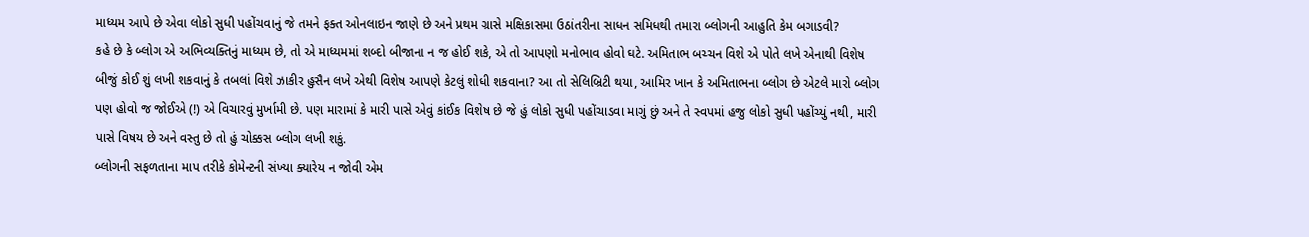માધ્યમ આપે છે એવા લોકો સુધી પહોંચવાનું જે તમને ફક્ત ઓનલાઇન જાણે છે અને પ્રથમ ગ્રાસે મક્ષિકાસમા ઉઠાંતરીના સાધન સમિધથી તમારા બ્લોગની આહુતિ કેમ બગાડવી?
કહે છે કે બ્લોગ એ અભિવ્યક્તિનું માધ્યમ છે, તો એ માધ્યમમાં શબ્દો બીજાના ન જ હોઈ શકે, એ તો આપણો મનોભાવ હોવો ઘટે. અમિતાભ બચ્ચન વિશે એ પોતે લખે એનાથી વિશેષ બીજું કોઈ શું લખી શકવાનું કે તબલાં વિશે ઝાકીર હુસૈન લખે એથી વિશેષ આપણે કેટલું શોધી શકવાના? આ તો સેલિબ્રિટી થયા, આમિર ખાન કે અમિતાભના બ્લોગ છે એટલે મારો બ્લોગ પણ હોવો જ જોઈએ (!) એ વિચારવું મુર્ખામી છે. પણ મારામાં કે મારી પાસે એવું કાંઈક વિશેષ છે જે હું લોકો સુધી પહોંચાડવા માગું છું અને તે સ્વપમાં હજુ લોકો સુધી પહોંચ્યું નથી, મારી પાસે વિષય છે અને વસ્તુ છે તો હું ચોક્કસ બ્લોગ લખી શકું.
બ્લોગની સફળતાના માપ તરીકે કોમેન્ટની સંખ્યા ક્યારેય ન જોવી એમ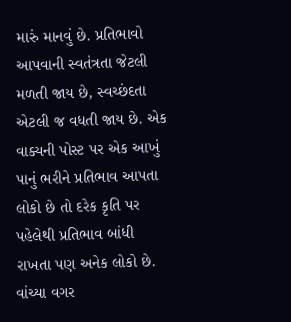મારું માનવું છે. પ્રતિભાવો આપવાની સ્વતંત્રતા જેટલી મળતી જાય છે, સ્વચ્છંદતા એટલી જ વધતી જાય છે. એક વાક્યની પોસ્ટ પર એક આખું પાનું ભરીને પ્રતિભાવ આપતા લોકો છે તો દરેક કૃતિ પર પહેલેથી પ્રતિભાવ બાંધી રાખતા પણ અનેક લોકો છે. વાંચ્યા વગર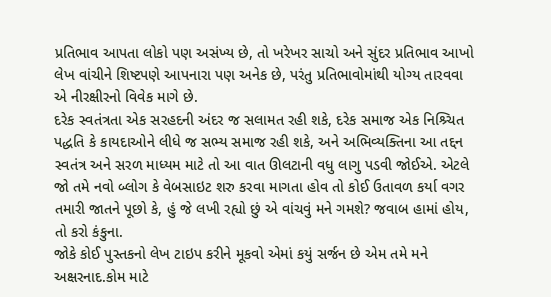પ્રતિભાવ આપતા લોકો પણ અસંખ્ય છે, તો ખરેખર સાચો અને સુંદર પ્રતિભાવ આખો લેખ વાંચીને શિષ્ટપણે આપનારા પણ અનેક છે, પરંતુ પ્રતિભાવોમાંથી યોગ્ય તારવવા એ નીરક્ષીરનો વિવેક માગે છે.
દરેક સ્વતંત્રતા એક સરહદની અંદર જ સલામત રહી શકે, દરેક સમાજ એક નિશ્ર્ચિત પદ્ધતિ કે કાયદાઓને લીધે જ સભ્ય સમાજ રહી શકે, અને અભિવ્યક્તિના આ તદ્દન સ્વતંત્ર અને સરળ માધ્યમ માટે તો આ વાત ઊલટાની વધુ લાગુ પડવી જોઈએ. એટલે જો તમે નવો બ્લોગ કે વેબસાઇટ શરુ કરવા માગતા હોવ તો કોઈ ઉતાવળ કર્યા વગર તમારી જાતને પૂછો કે, હું જે લખી રહ્યો છું એ વાંચવું મને ગમશે? જવાબ હામાં હોય, તો કરો કંકુના.
જોકે કોઈ પુસ્તકનો લેખ ટાઇપ કરીને મૂકવો એમાં કયું સર્જન છે એમ તમે મને અક્ષરનાદ.કોમ માટે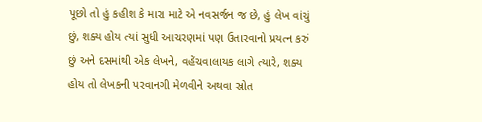પૂછો તો હું કહીશ કે મારા માટે એ નવસર્જન જ છે, હું લેખ વાંચું છું, શક્ય હોય ત્યાં સુધી આચરણમાં પણ ઉતારવાનો પ્રયત્ન કરું છું અને દસમાંથી એક લેખને, વહેંચવાલાયક લાગે ત્યારે, શક્ય હોય તો લેખકની પરવાનગી મેળવીને અથવા સ્રોત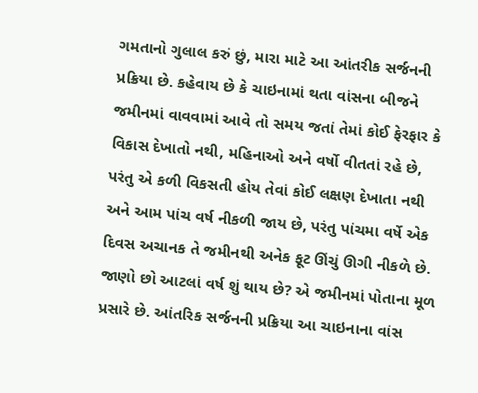ગમતાનો ગુલાલ કરું છું, મારા માટે આ આંતરીક સર્જનની પ્રક્રિયા છે. કહેવાય છે કે ચાઇનામાં થતા વાંસના બીજને જમીનમાં વાવવામાં આવે તો સમય જતાં તેમાં કોઈ ફેરફાર કે વિકાસ દેખાતો નથી, મહિનાઓ અને વર્ષો વીતતાં રહે છે, પરંતુ એ કળી વિકસતી હોય તેવાં કોઈ લક્ષણ દેખાતા નથી અને આમ પાંચ વર્ષ નીકળી જાય છે, પરંતુ પાંચમા વર્ષે એક દિવસ અચાનક તે જમીનથી અનેક ફૂટ ઊંચું ઊગી નીકળે છે. જાણો છો આટલાં વર્ષ શું થાય છે? એ જમીનમાં પોતાના મૂળ પ્રસારે છે. આંતરિક સર્જનની પ્રક્રિયા આ ચાઇનાના વાંસ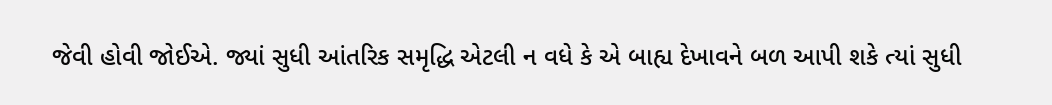જેવી હોવી જોઈએ. જ્યાં સુધી આંતરિક સમૃદ્ધિ એટલી ન વધે કે એ બાહ્ય દેખાવને બળ આપી શકે ત્યાં સુધી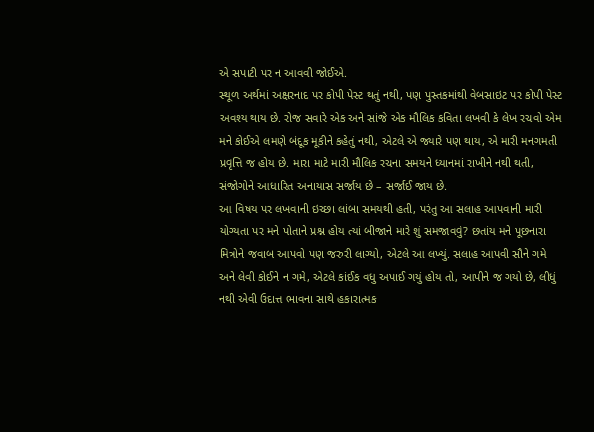એ સપાટી પર ન આવવી જોઈએ.
સ્થૂળ અર્થમાં અક્ષરનાદ પર કોપી પેસ્ટ થતું નથી, પણ પુસ્તકમાંથી વેબસાઇટ પર કોપી પેસ્ટ અવશ્ય થાય છે. રોજ સવારે એક અને સાંજે એક મૌલિક કવિતા લખવી કે લેખ રચવો એમ મને કોઈએ લમણે બંદૂક મૂકીને કહેતું નથી, એટલે એ જ્યારે પણ થાય, એ મારી મનગમતી પ્રવૃત્તિ જ હોય છે. મારા માટે મારી મૌલિક રચના સમયને ધ્યાનમાં રાખીને નથી થતી, સંજોગોને આધારિત અનાયાસ સર્જાય છે – સર્જાઈ જાય છે.
આ વિષય પર લખવાની ઇચ્છા લાંબા સમયથી હતી, પરંતુ આ સલાહ આપવાની મારી યોગ્યતા પર મને પોતાને પ્રશ્ન હોય ત્યાં બીજાને મારે શું સમજાવવું? છતાંય મને પૂછનારા મિત્રોને જવાબ આપવો પણ જરુરી લાગ્યો, એટલે આ લખ્યું. સલાહ આપવી સૌને ગમે અને લેવી કોઈને ન ગમે, એટલે કાંઈક વધુ અપાઈ ગયું હોય તો, આપીને જ ગયો છે, લીધું નથી એવી ઉદાત્ત ભાવના સાથે હકારાત્મક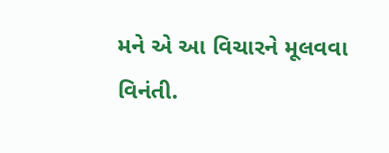મને એ આ વિચારને મૂલવવા વિનંતી.